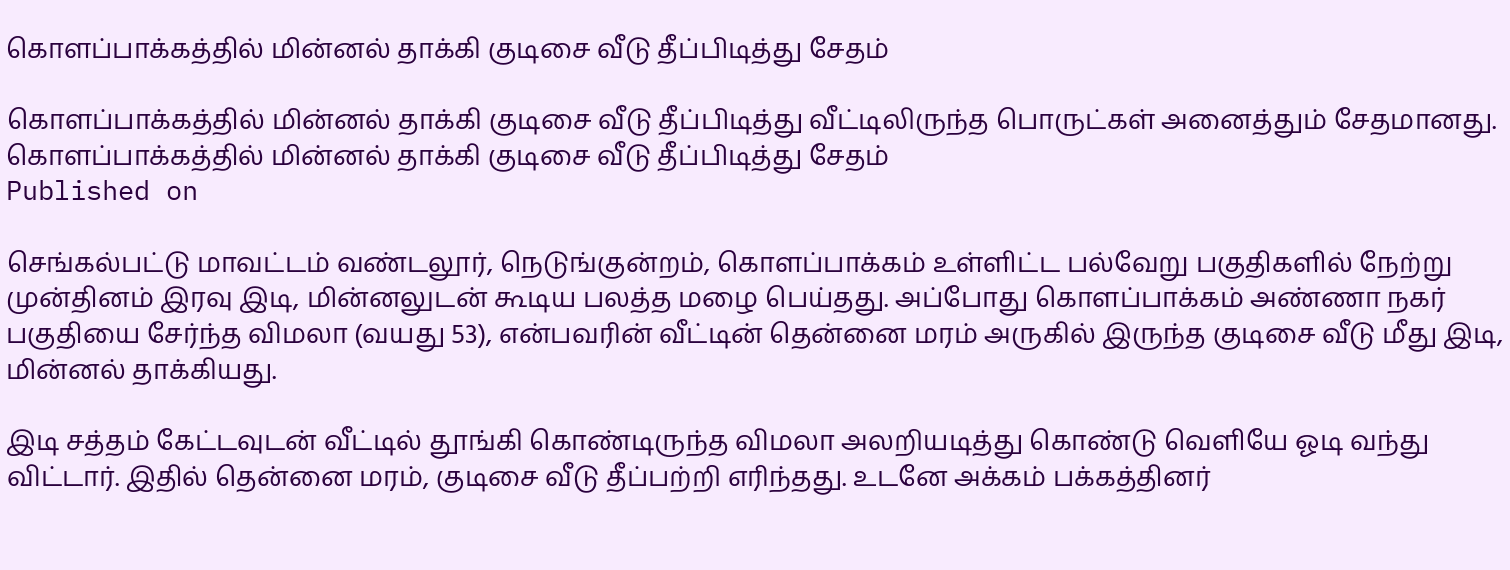கொளப்பாக்கத்தில் மின்னல் தாக்கி குடிசை வீடு தீப்பிடித்து சேதம்

கொளப்பாக்கத்தில் மின்னல் தாக்கி குடிசை வீடு தீப்பிடித்து வீட்டிலிருந்த பொருட்கள் அனைத்தும் சேதமானது.
கொளப்பாக்கத்தில் மின்னல் தாக்கி குடிசை வீடு தீப்பிடித்து சேதம்
Published on

செங்கல்பட்டு மாவட்டம் வண்டலூர், நெடுங்குன்றம், கொளப்பாக்கம் உள்ளிட்ட பல்வேறு பகுதிகளில் நேற்று முன்தினம் இரவு இடி, மின்னலுடன் கூடிய பலத்த மழை பெய்தது. அப்போது கொளப்பாக்கம் அண்ணா நகர் பகுதியை சேர்ந்த விமலா (வயது 53), என்பவரின் வீட்டின் தென்னை மரம் அருகில் இருந்த குடிசை வீடு மீது இடி, மின்னல் தாக்கியது.

இடி சத்தம் கேட்டவுடன் வீட்டில் தூங்கி கொண்டிருந்த விமலா அலறியடித்து கொண்டு வெளியே ஓடி வந்து விட்டார். இதில் தென்னை மரம், குடிசை வீடு தீப்பற்றி எரிந்தது. உடனே அக்கம் பக்கத்தினர்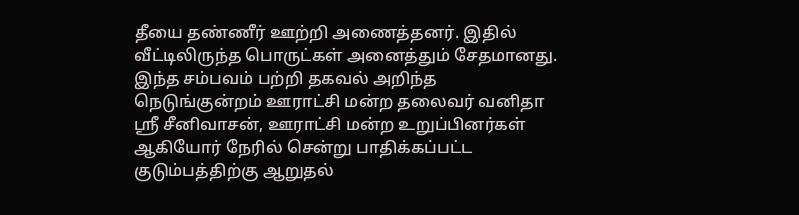தீயை தண்ணீர் ஊற்றி அணைத்தனர். இதில் வீட்டிலிருந்த பொருட்கள் அனைத்தும் சேதமானது. இந்த சம்பவம் பற்றி தகவல் அறிந்த நெடுங்குன்றம் ஊராட்சி மன்ற தலைவர் வனிதா ஸ்ரீ சீனிவாசன், ஊராட்சி மன்ற உறுப்பினர்கள் ஆகியோர் நேரில் சென்று பாதிக்கப்பட்ட குடும்பத்திற்கு ஆறுதல்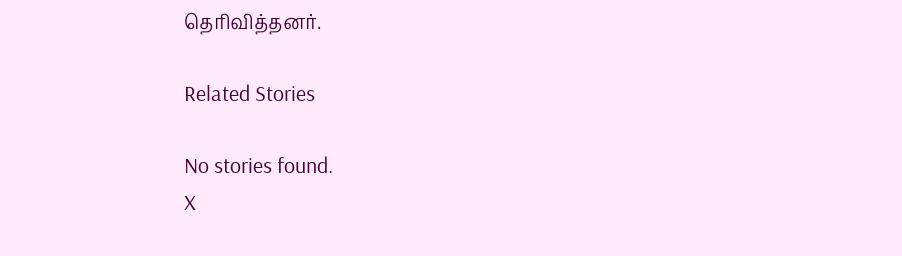தெரிவித்தனர்.

Related Stories

No stories found.
X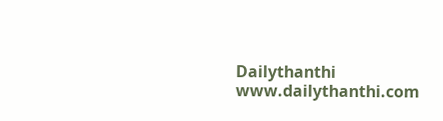Dailythanthi
www.dailythanthi.com